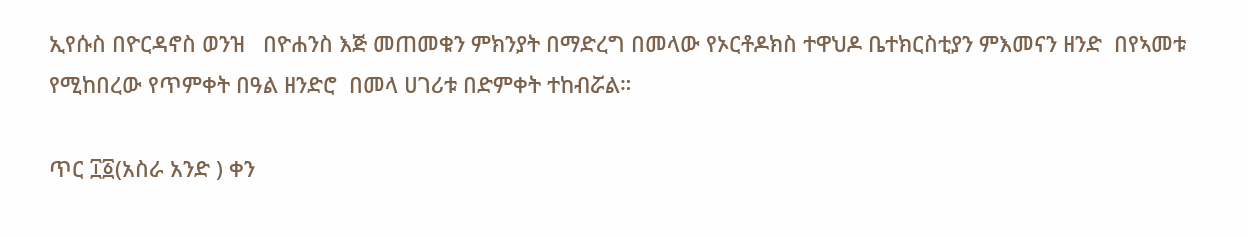ኢየሱስ በዮርዳኖስ ወንዝ   በዮሐንስ እጅ መጠመቁን ምክንያት በማድረግ በመላው የኦርቶዶክስ ተዋህዶ ቤተክርስቲያን ምእመናን ዘንድ  በየኣመቱ የሚከበረው የጥምቀት በዓል ዘንድሮ  በመላ ሀገሪቱ በድምቀት ተከብሯል።

ጥር ፲፩(አስራ አንድ ) ቀን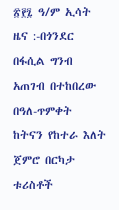፳፻፯ ዓ/ም ኢሳት ዜና :-በጎንደር በፋሲል ግንብ አጠገብ በተከበረው በዓለ-ጥምቀት ከትናን የከተራ እለት ጀምሮ በርካታ ቱሪስቶች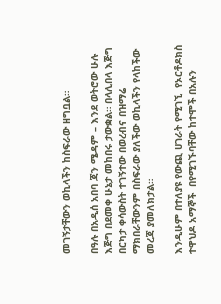መገኝታቸውን ወኪላችን ከስፍራው ዘግቧል።

በዓሉ በአዲሰ አበባ ጃን ሜዳም – እንደ ወትሮው ሁሉ እጅግ በደመቀ ሁኔታ መከበሩ ታውቋል። በላሊበላ እጅግ በርካታ ቀሳውስት ተገኝተው በወረብና በዝማሬ ማክበራቸውንም በስፍራው ያለችው ወኪላችን የላከችው መረጃ ያመለክታል።

እንዲሁም በተለያዩ የውጪ ሀገራት የሚገኚ  የኦርቶዶክስ ተዋህዶ አማኞች  በየሚገኙባቸው ከተሞች በአሉን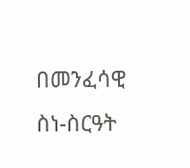በመንፈሳዊ ስነ-ስርዓት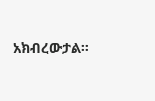አክብረውታል።